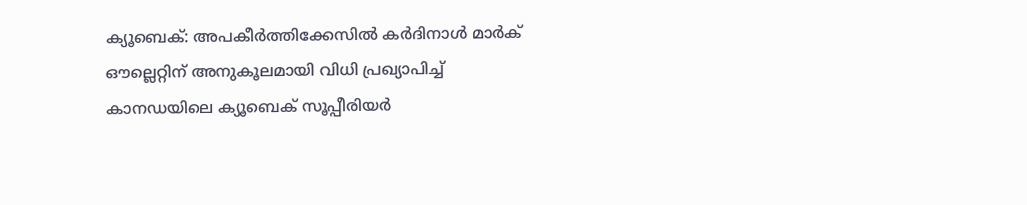ക്യൂബെക്: അപകീർത്തിക്കേസിൽ കർദിനാൾ മാർക് ഔല്ലെറ്റിന് അനുകൂലമായി വിധി പ്രഖ്യാപിച്ച് കാനഡയിലെ ക്യൂബെക് സൂപ്പീരിയർ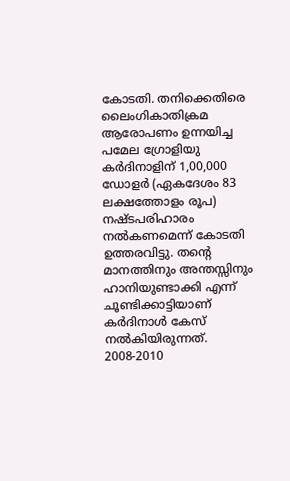കോടതി. തനിക്കെതിരെ ലൈംഗികാതിക്രമ ആരോപണം ഉന്നയിച്ച പമേല ഗ്രോളിയു കർദിനാളിന് 1,00,000 ഡോളർ (ഏകദേശം 83 ലക്ഷത്തോളം രൂപ) നഷ്ടപരിഹാരം നൽകണമെന്ന് കോടതി ഉത്തരവിട്ടു. തന്റെ മാനത്തിനും അന്തസ്സിനും ഹാനിയുണ്ടാക്കി എന്ന് ചൂണ്ടിക്കാട്ടിയാണ് കർദിനാൾ കേസ് നൽകിയിരുന്നത്.
2008-2010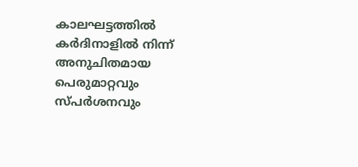കാലഘട്ടത്തിൽ കർദിനാളിൽ നിന്ന് അനുചിതമായ പെരുമാറ്റവും സ്പർശനവും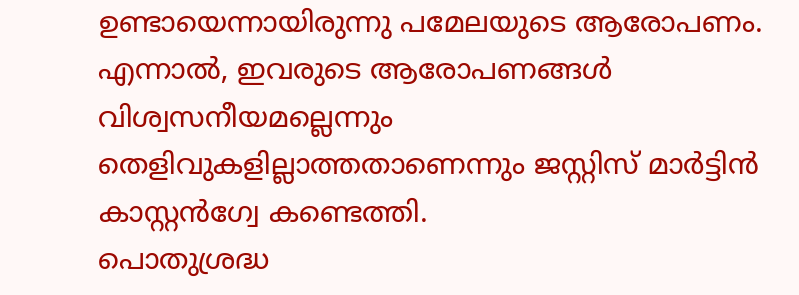ഉണ്ടായെന്നായിരുന്നു പമേലയുടെ ആരോപണം. എന്നാൽ, ഇവരുടെ ആരോപണങ്ങൾ വിശ്വസനീയമല്ലെന്നും തെളിവുകളില്ലാത്തതാണെന്നും ജസ്റ്റിസ് മാർട്ടിൻ കാസ്റ്റൻഗ്വേ കണ്ടെത്തി.
പൊതുശ്രദ്ധ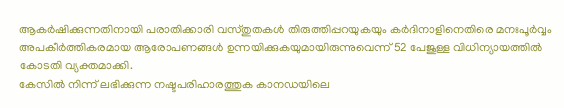ആകർഷിക്കുന്നതിനായി പരാതിക്കാരി വസ്തുതകൾ തിരുത്തിപ്പറയുകയും കർദിനാളിനെതിരെ മനഃപൂർവ്വം അപകീർത്തികരമായ ആരോപണങ്ങൾ ഉന്നയിക്കുകയുമായിരുന്നുവെന്ന് 52 പേജുള്ള വിധിന്യായത്തിൽ കോടതി വ്യക്തമാക്കി.
കേസിൽ നിന്ന് ലഭിക്കുന്ന നഷ്ടപരിഹാരത്തുക കാനഡയിലെ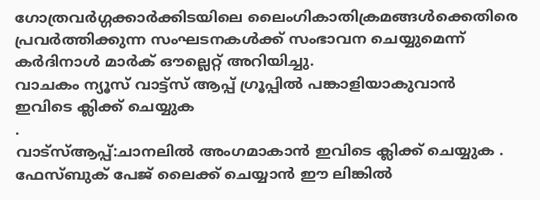ഗോത്രവർഗ്ഗക്കാർക്കിടയിലെ ലൈംഗികാതിക്രമങ്ങൾക്കെതിരെ പ്രവർത്തിക്കുന്ന സംഘടനകൾക്ക് സംഭാവന ചെയ്യുമെന്ന് കർദിനാൾ മാർക് ഔല്ലെറ്റ് അറിയിച്ചു.
വാചകം ന്യൂസ് വാട്ട്സ് ആപ്പ് ഗ്രൂപ്പിൽ പങ്കാളിയാകുവാൻ
ഇവിടെ ക്ലിക്ക് ചെയ്യുക
.
വാട്സ്ആപ്പ്:ചാനലിൽ അംഗമാകാൻ ഇവിടെ ക്ലിക്ക് ചെയ്യുക .
ഫേസ്ബുക് പേജ് ലൈക്ക് ചെയ്യാൻ ഈ ലിങ്കിൽ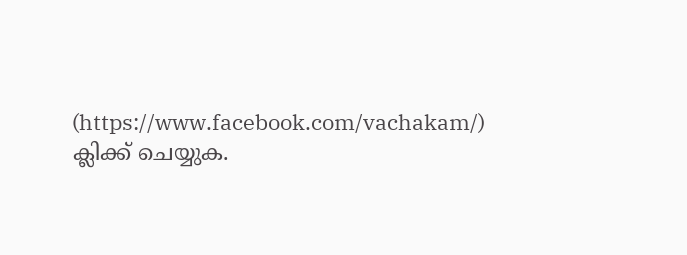(https://www.facebook.com/vachakam/) ക്ലിക്ക് ചെയ്യുക.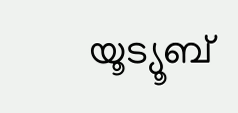യൂട്യൂബ്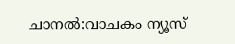ചാനൽ:വാചകം ന്യൂസ്